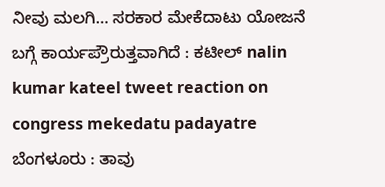ನೀವು ಮಲಗಿ… ಸರಕಾರ ಮೇಕೆದಾಟು ಯೋಜನೆ ಬಗ್ಗೆ ಕಾರ್ಯಪ್ರೌರುತ್ತವಾಗಿದೆ : ಕಟೀಲ್ nalin kumar kateel tweet reaction on congress mekedatu padayatre
ಬೆಂಗಳೂರು : ತಾವು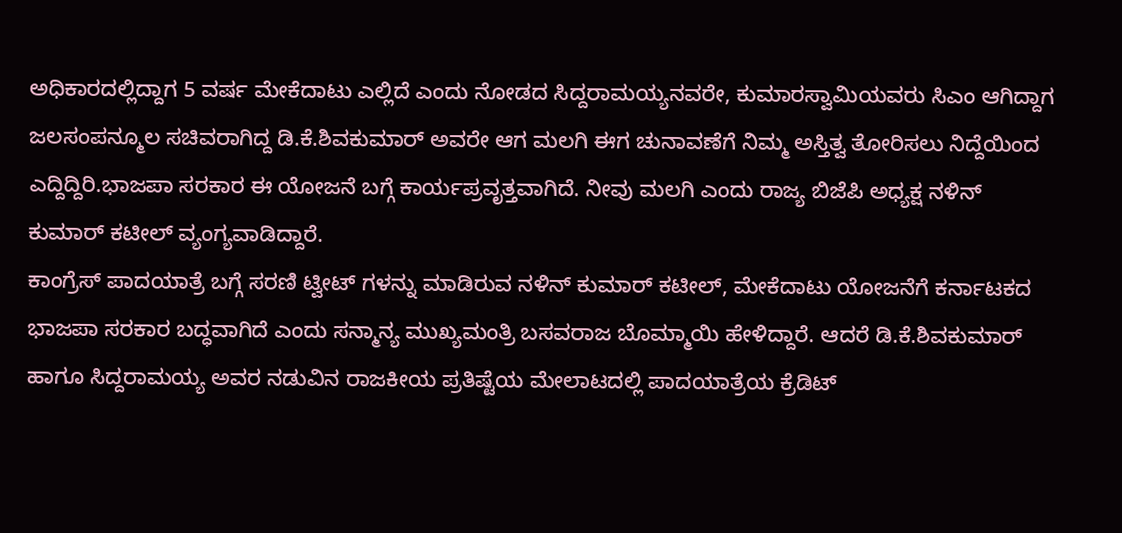ಅಧಿಕಾರದಲ್ಲಿದ್ದಾಗ 5 ವರ್ಷ ಮೇಕೆದಾಟು ಎಲ್ಲಿದೆ ಎಂದು ನೋಡದ ಸಿದ್ದರಾಮಯ್ಯನವರೇ, ಕುಮಾರಸ್ವಾಮಿಯವರು ಸಿಎಂ ಆಗಿದ್ದಾಗ ಜಲಸಂಪನ್ಮೂಲ ಸಚಿವರಾಗಿದ್ದ ಡಿ.ಕೆ.ಶಿವಕುಮಾರ್ ಅವರೇ ಆಗ ಮಲಗಿ ಈಗ ಚುನಾವಣೆಗೆ ನಿಮ್ಮ ಅಸ್ತಿತ್ವ ತೋರಿಸಲು ನಿದ್ದೆಯಿಂದ ಎದ್ದಿದ್ದಿರಿ.ಭಾಜಪಾ ಸರಕಾರ ಈ ಯೋಜನೆ ಬಗ್ಗೆ ಕಾರ್ಯಪ್ರವೃತ್ತವಾಗಿದೆ. ನೀವು ಮಲಗಿ ಎಂದು ರಾಜ್ಯ ಬಿಜೆಪಿ ಅಧ್ಯಕ್ಷ ನಳಿನ್ ಕುಮಾರ್ ಕಟೀಲ್ ವ್ಯಂಗ್ಯವಾಡಿದ್ದಾರೆ.
ಕಾಂಗ್ರೆಸ್ ಪಾದಯಾತ್ರೆ ಬಗ್ಗೆ ಸರಣಿ ಟ್ವೀಟ್ ಗಳನ್ನು ಮಾಡಿರುವ ನಳಿನ್ ಕುಮಾರ್ ಕಟೀಲ್, ಮೇಕೆದಾಟು ಯೋಜನೆಗೆ ಕರ್ನಾಟಕದ ಭಾಜಪಾ ಸರಕಾರ ಬದ್ಧವಾಗಿದೆ ಎಂದು ಸನ್ಮಾನ್ಯ ಮುಖ್ಯಮಂತ್ರಿ ಬಸವರಾಜ ಬೊಮ್ಮಾಯಿ ಹೇಳಿದ್ದಾರೆ. ಆದರೆ ಡಿ.ಕೆ.ಶಿವಕುಮಾರ್ ಹಾಗೂ ಸಿದ್ದರಾಮಯ್ಯ ಅವರ ನಡುವಿನ ರಾಜಕೀಯ ಪ್ರತಿಷ್ಟೆಯ ಮೇಲಾಟದಲ್ಲಿ ಪಾದಯಾತ್ರೆಯ ಕ್ರೆಡಿಟ್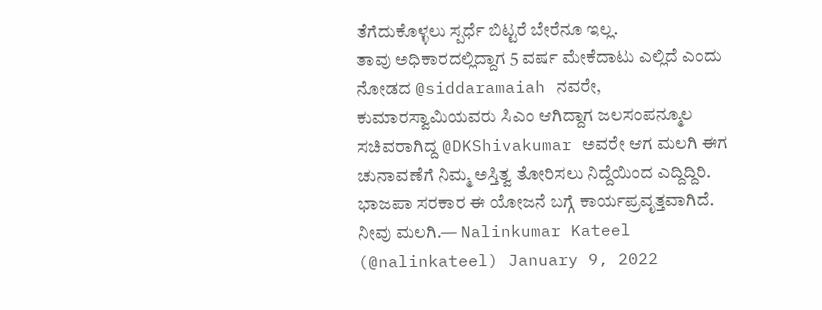ತೆಗೆದುಕೊಳ್ಳಲು ಸ್ಪರ್ಧೆ ಬಿಟ್ಟರೆ ಬೇರೆನೂ ಇಲ್ಲ.
ತಾವು ಅಧಿಕಾರದಲ್ಲಿದ್ದಾಗ 5 ವರ್ಷ ಮೇಕೆದಾಟು ಎಲ್ಲಿದೆ ಎಂದು ನೋಡದ @siddaramaiah ನವರೇ, ಕುಮಾರಸ್ವಾಮಿಯವರು ಸಿಎಂ ಆಗಿದ್ದಾಗ ಜಲಸಂಪನ್ಮೂಲ ಸಚಿವರಾಗಿದ್ದ @DKShivakumar ಅವರೇ ಆಗ ಮಲಗಿ ಈಗ ಚುನಾವಣೆಗೆ ನಿಮ್ಮ ಅಸ್ತಿತ್ವ ತೋರಿಸಲು ನಿದ್ದೆಯಿಂದ ಎದ್ದಿದ್ದಿರಿ.
ಭಾಜಪಾ ಸರಕಾರ ಈ ಯೋಜನೆ ಬಗ್ಗೆ ಕಾರ್ಯಪ್ರವೃತ್ತವಾಗಿದೆ. ನೀವು ಮಲಗಿ.— Nalinkumar Kateel (@nalinkateel) January 9, 2022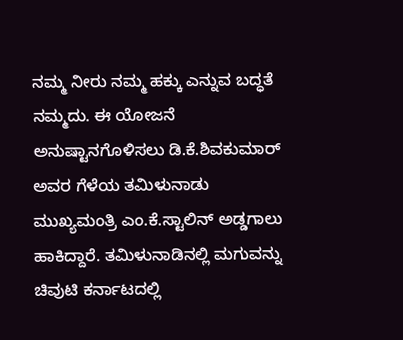ನಮ್ಮ ನೀರು ನಮ್ಮ ಹಕ್ಕು ಎನ್ನುವ ಬದ್ಧತೆ ನಮ್ಮದು. ಈ ಯೋಜನೆ ಅನುಷ್ಟಾನಗೊಳಿಸಲು ಡಿ.ಕೆ.ಶಿವಕುಮಾರ್ ಅವರ ಗೆಳೆಯ ತಮಿಳುನಾಡು ಮುಖ್ಯಮಂತ್ರಿ ಎಂ.ಕೆ.ಸ್ಟಾಲಿನ್ ಅಡ್ಡಗಾಲು ಹಾಕಿದ್ದಾರೆ. ತಮಿಳುನಾಡಿನಲ್ಲಿ ಮಗುವನ್ನು ಚಿವುಟಿ ಕರ್ನಾಟದಲ್ಲಿ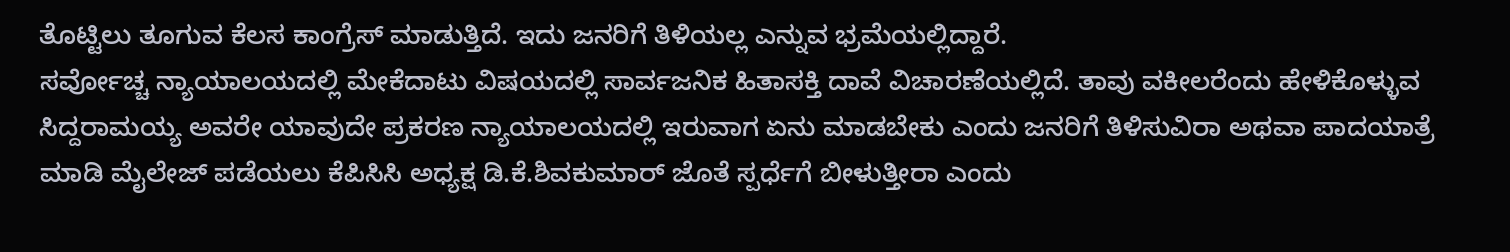ತೊಟ್ಟಿಲು ತೂಗುವ ಕೆಲಸ ಕಾಂಗ್ರೆಸ್ ಮಾಡುತ್ತಿದೆ. ಇದು ಜನರಿಗೆ ತಿಳಿಯಲ್ಲ ಎನ್ನುವ ಭ್ರಮೆಯಲ್ಲಿದ್ದಾರೆ.
ಸರ್ವೋಚ್ಚ ನ್ಯಾಯಾಲಯದಲ್ಲಿ ಮೇಕೆದಾಟು ವಿಷಯದಲ್ಲಿ ಸಾರ್ವಜನಿಕ ಹಿತಾಸಕ್ತಿ ದಾವೆ ವಿಚಾರಣೆಯಲ್ಲಿದೆ. ತಾವು ವಕೀಲರೆಂದು ಹೇಳಿಕೊಳ್ಳುವ ಸಿದ್ದರಾಮಯ್ಯ ಅವರೇ ಯಾವುದೇ ಪ್ರಕರಣ ನ್ಯಾಯಾಲಯದಲ್ಲಿ ಇರುವಾಗ ಏನು ಮಾಡಬೇಕು ಎಂದು ಜನರಿಗೆ ತಿಳಿಸುವಿರಾ ಅಥವಾ ಪಾದಯಾತ್ರೆ ಮಾಡಿ ಮೈಲೇಜ್ ಪಡೆಯಲು ಕೆಪಿಸಿಸಿ ಅಧ್ಯಕ್ಷ ಡಿ.ಕೆ.ಶಿವಕುಮಾರ್ ಜೊತೆ ಸ್ಪರ್ಧೆಗೆ ಬೀಳುತ್ತೀರಾ ಎಂದು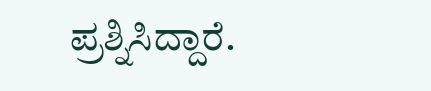ಪ್ರಶ್ನಿಸಿದ್ದಾರೆ.